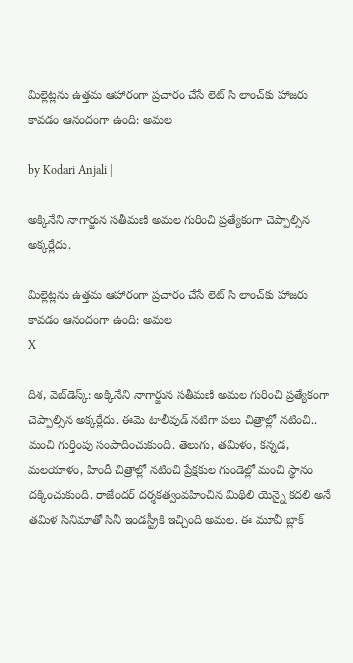మిల్లెట్లను ఉత్తమ ఆహారంగా ప్రచారం చేసే లెట్ సి లాంచ్‌కు హాజరు కావడం ఆనందంగా ఉంది: అమల

by Kodari Anjali |

అక్కినేని నాగార్జున సతీమణి అమల గురించి ప్రత్యేకంగా చెప్పాల్సిన అక్కర్లేదు.

మిల్లెట్లను ఉత్తమ ఆహారంగా ప్రచారం చేసే లెట్ సి లాంచ్‌కు హాజరు కావడం ఆనందంగా ఉంది: అమల
X

దిశ, వెబ్‌డెస్క్: అక్కినేని నాగార్జున సతీమణి అమల గురించి ప్రత్యేకంగా చెప్పాల్సిన అక్కర్లేదు. ఈమె టాలీవుడ్ నటిగా పలు చిత్రాల్లో నటించి.. మంచి గుర్తింపు సంపాదించుకుంది. తెలుగు, తమిళం, కన్నడ, మలయాళం, హిందీ చిత్రాల్లో నటించి ప్రేక్షకుల గుండెల్లో మంచి స్థానం దక్కించుకుంది. రాజేందర్ దర్శకత్వంవహించిన మిథిలి యెన్నై కదలి అనే తమిళ సినిమాతో సినీ ఇండస్ట్రీకి ఇచ్చింది అమల. ఈ మూవీ బ్లాక్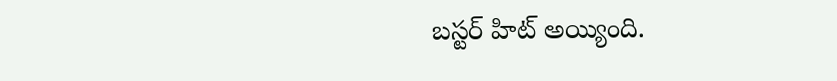బస్టర్ హిట్ అయ్యింది.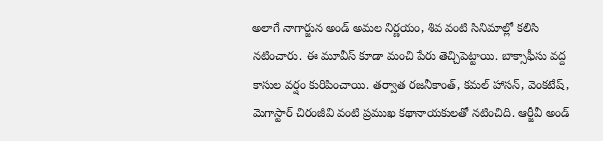అలాగే నాగార్జున అండ్ అమల నిర్ణయం, శివ వంటి సినిమాల్లో కలిసి నటించారు. ఈ మూవీస్ కూడా మంచి పేరు తెచ్చిపెట్టాయి. బాక్సాఫీసు వద్ద కాసుల వర్షం కురిపించాయి. తర్వాత రజనీకాంత్, కమల్ హాసన్, వెంకటేష్, మెగాస్టార్ చిరంజీవి వంటి ప్రముఖ కథానాయకులతో నటించిది. ఆర్జీవీ అండ్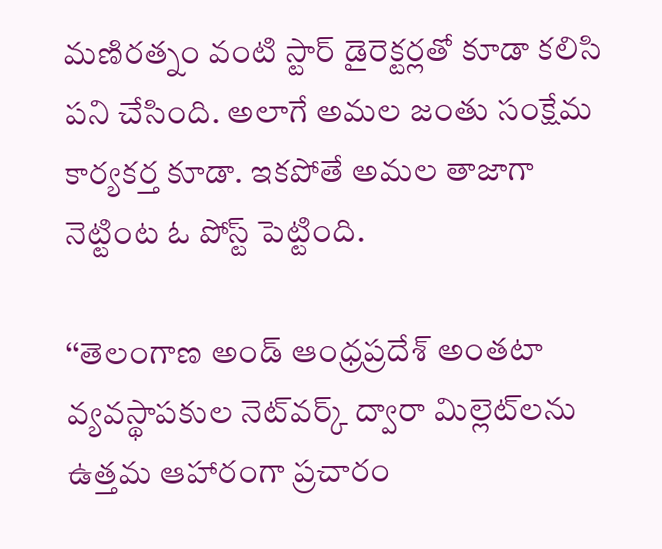మణిరత్నం వంటి స్టార్ డైరెక్టర్లతో కూడా కలిసి పని చేసింది. అలాగే అమల జంతు సంక్షేమ కార్యకర్త కూడా. ఇకపోతే అమల తాజాగా నెట్టింట ఓ పోస్ట్ పెట్టింది.

‘‘తెలంగాణ అండ్ ఆంధ్రప్రదేశ్ అంతటా వ్యవస్థాపకుల నెట్‌వర్క్ ద్వారా మిల్లెట్‌లను ఉత్తమ ఆహారంగా ప్రచారం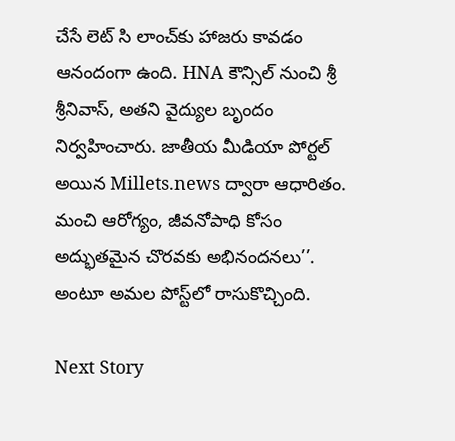చేసే లెట్ సి లాంచ్‌కు హాజరు కావడం ఆనందంగా ఉంది. HNA కౌన్సిల్ నుంచి శ్రీ శ్రీనివాస్, అతని వైద్యుల బృందం నిర్వహించారు. జాతీయ మీడియా పోర్టల్ అయిన Millets.news ద్వారా ఆధారితం. మంచి ఆరోగ్యం, జీవనోపాధి కోసం అద్భుతమైన చొరవకు అభినందనలు’’. అంటూ అమల పోస్ట్‌లో రాసుకొచ్చింది.

Next Story